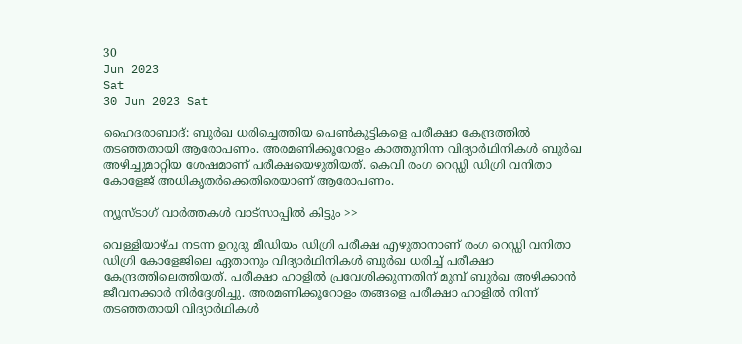30
Jun 2023
Sat
30 Jun 2023 Sat

ഹൈദരാബാദ്: ബുർഖ ധരിച്ചെത്തിയ പെൺകുട്ടികളെ പരീക്ഷാ കേന്ദ്രത്തിൽ തടഞ്ഞതായി ആരോപണം. അരമണിക്കൂറോളം കാത്തുനിന്ന വിദ്യാർഥിനികൾ ബുർഖ അഴിച്ചുമാറ്റിയ ശേഷമാണ് പരീക്ഷയെഴുതിയത്. കെവി രംഗ റെഡ്ഡി ഡിഗ്രി വനിതാ കോളേജ് അധികൃതർക്കെതിരെയാണ് ആരോപണം.

ന്യൂസ്ടാഗ് വാര്‍ത്തകള്‍ വാട്‌സാപ്പില്‍ കിട്ടും >>

വെള്ളിയാഴ്ച നടന്ന ഉറുദു മീഡിയം ഡിഗ്രി പരീക്ഷ എഴുതാനാണ് രംഗ റെഡ്ഡി വനിതാ ഡിഗ്രി കോളേജിലെ ഏതാനും വിദ്യാർഥിനികൾ ബുർഖ ധരിച്ച് പരീക്ഷാ കേന്ദ്രത്തിലെത്തിയത്. പരീക്ഷാ ഹാളിൽ പ്രവേശിക്കുന്നതിന് മുമ്പ് ബുർഖ അഴിക്കാൻ ജീവനക്കാർ നിർദ്ദേശിച്ചു. അരമണിക്കൂറോളം തങ്ങളെ പരീക്ഷാ ഹാളിൽ നിന്ന് തടഞ്ഞതായി വിദ്യാർഥികൾ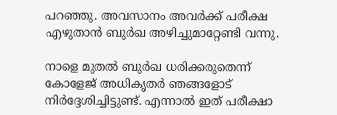പറഞ്ഞു. അവസാനം അവർക്ക് പരീക്ഷ എഴുതാൻ ബുർഖ അഴിച്ചുമാറ്റേണ്ടി വന്നു.

നാളെ മുതൽ ബുർഖ ധരിക്കരുതെന്ന് കോളേജ് അധികൃതർ ഞങ്ങളോട് നിർദ്ദേശിച്ചിട്ടുണ്ട്. എന്നാൽ ഇത് പരീക്ഷാ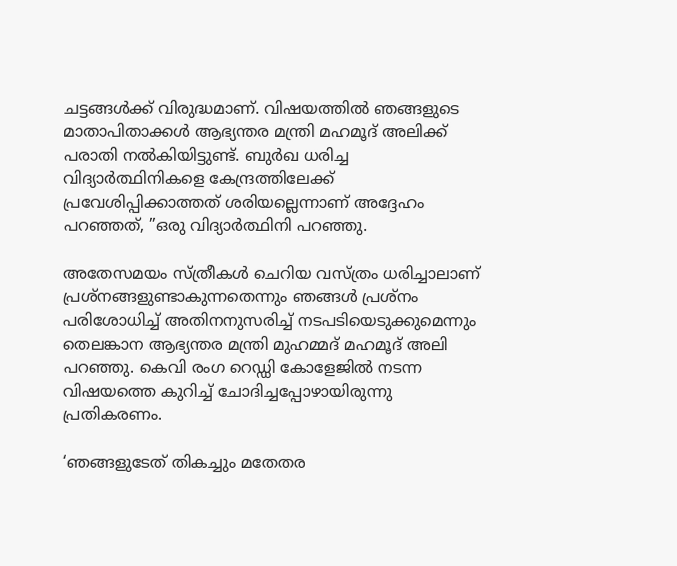ചട്ടങ്ങൾക്ക് വിരുദ്ധമാണ്. വിഷയത്തിൽ ഞങ്ങളുടെ മാതാപിതാക്കൾ ആഭ്യന്തര മന്ത്രി മഹമൂദ് അലിക്ക് പരാതി നൽകിയിട്ടുണ്ട്. ബുർഖ ധരിച്ച വിദ്യാർത്ഥിനികളെ കേന്ദ്രത്തിലേക്ക് പ്രവേശിപ്പിക്കാത്തത് ശരിയല്ലെന്നാണ് അദ്ദേഹം പറഞ്ഞത്, ”ഒരു വിദ്യാർത്ഥിനി പറഞ്ഞു.

അതേസമയം സ്ത്രീകൾ ചെറിയ വസ്ത്രം ധരിച്ചാലാണ് പ്രശ്‌നങ്ങളുണ്ടാകുന്നതെന്നും ഞങ്ങൾ പ്രശ്‌നം പരിശോധിച്ച് അതിനനുസരിച്ച് നടപടിയെടുക്കുമെന്നും തെലങ്കാന ആഭ്യന്തര മന്ത്രി മുഹമ്മദ് മഹമൂദ് അലി പറഞ്ഞു. കെവി രംഗ റെഡ്ഡി കോളേജിൽ നടന്ന വിഷയത്തെ കുറിച്ച് ചോദിച്ചപ്പോഴായിരുന്നു പ്രതികരണം.

‘ഞങ്ങളുടേത് തികച്ചും മതേതര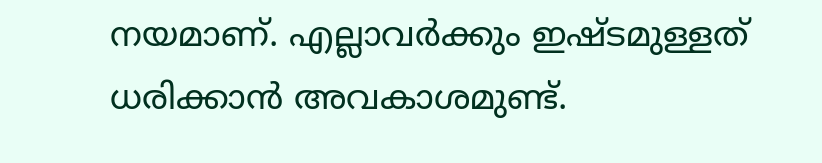നയമാണ്. എല്ലാവർക്കും ഇഷ്ടമുള്ളത് ധരിക്കാൻ അവകാശമുണ്ട്.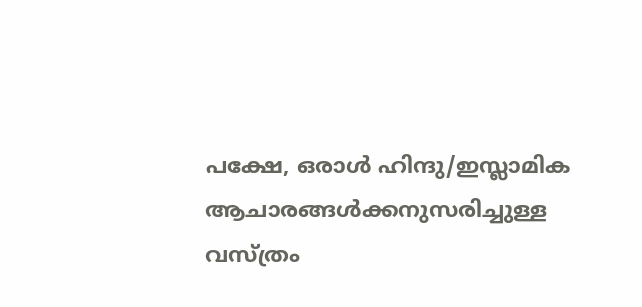പക്ഷേ, ഒരാൾ ഹിന്ദു/ഇസ്ലാമിക ആചാരങ്ങൾക്കനുസരിച്ചുള്ള വസ്ത്രം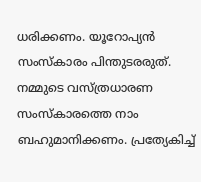ധരിക്കണം. യൂറോപ്യൻ സംസ്‌കാരം പിന്തുടരരുത്. നമ്മുടെ വസ്ത്രധാരണ സംസ്‌കാരത്തെ നാം ബഹുമാനിക്കണം. പ്രത്യേകിച്ച്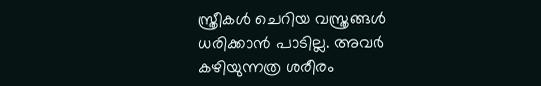സ്ത്രീകൾ ചെറിയ വസ്ത്രങ്ങൾ ധരിക്കാൻ പാടില്ല. അവർ കഴിയുന്നത്ര ശരീരം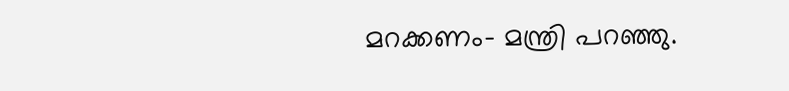മറക്കണം- മന്ത്രി പറഞ്ഞു.